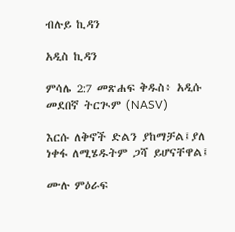ብሉይ ኪዳን

አዲስ ኪዳን

ምሳሌ 2:7 መጽሐፍ ቅዱስ፥ አዲሱ መደበኛ ትርጒም (NASV)

እርሱ ለቅኖች ድልን ያከማቻል፤ያለ ነቀፋ ለሚሄዱትም ጋሻ ይሆናቸዋል፤

ሙሉ ምዕራፍ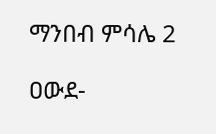ማንበብ ምሳሌ 2

ዐውደ-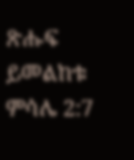ጽሑፍ ይመልከቱ ምሳሌ 2:7